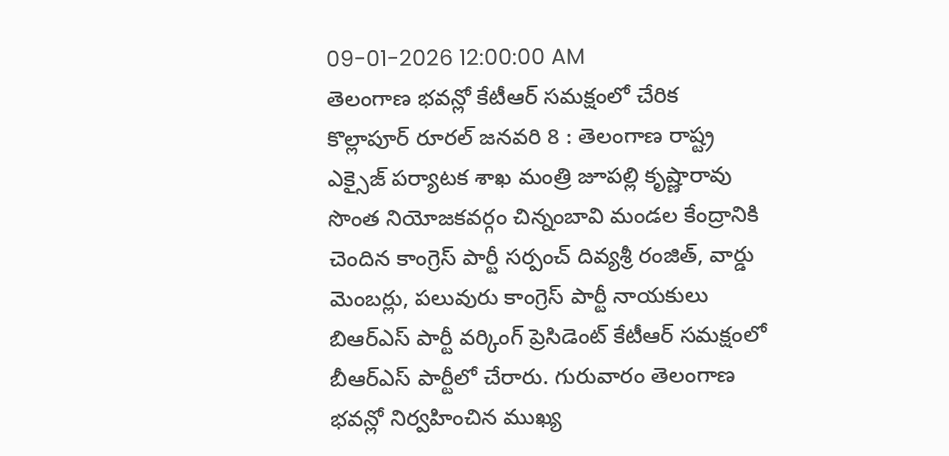09-01-2026 12:00:00 AM
తెలంగాణ భవన్లో కేటీఆర్ సమక్షంలో చేరిక
కొల్లాపూర్ రూరల్ జనవరి 8 : తెలంగాణ రాష్ట్ర ఎక్సైజ్ పర్యాటక శాఖ మంత్రి జూపల్లి కృష్ణారావు సొంత నియోజకవర్గం చిన్నంబావి మండల కేంద్రానికి చెందిన కాంగ్రెస్ పార్టీ సర్పంచ్ దివ్యశ్రీ రంజిత్, వార్డు మెంబర్లు, పలువురు కాంగ్రెస్ పార్టీ నాయకులు బిఆర్ఎస్ పార్టీ వర్కింగ్ ప్రెసిడెంట్ కేటీఆర్ సమక్షంలో బీఆర్ఎస్ పార్టీలో చేరారు. గురువారం తెలంగాణ భవన్లో నిర్వహించిన ముఖ్య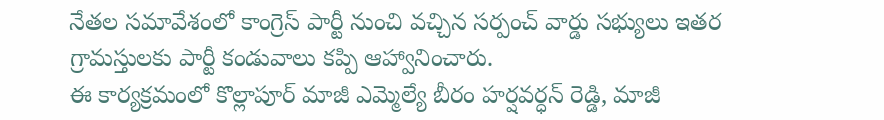నేతల సమావేశంలో కాంగ్రెస్ పార్టీ నుంచి వచ్చిన సర్పంచ్ వార్డు సభ్యులు ఇతర గ్రామస్తులకు పార్టీ కండువాలు కప్పి ఆహ్వానించారు.
ఈ కార్యక్రమంలో కొల్లాపూర్ మాజీ ఎమ్మెల్యే బీరం హర్షవర్ధన్ రెడ్డి, మాజీ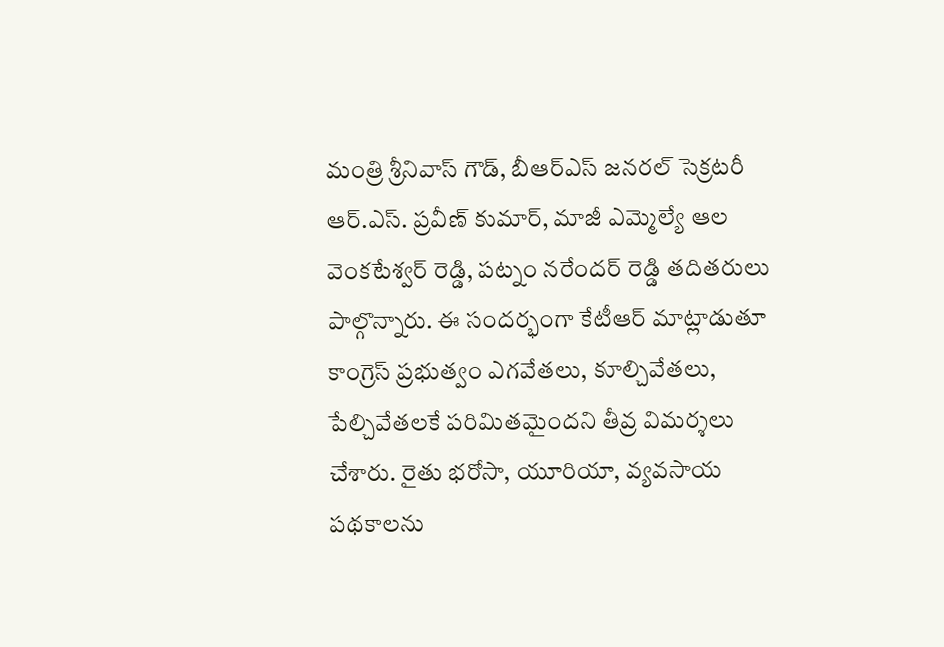మంత్రి శ్రీనివాస్ గౌడ్, బీఆర్ఎస్ జనరల్ సెక్రటరీ ఆర్.ఎస్. ప్రవీణ్ కుమార్, మాజీ ఎమ్మెల్యే ఆల వెంకటేశ్వర్ రెడ్డి, పట్నం నరేందర్ రెడ్డి తదితరులు పాల్గొన్నారు. ఈ సందర్భంగా కేటీఆర్ మాట్లాడుతూ కాంగ్రెస్ ప్రభుత్వం ఎగవేతలు, కూల్చివేతలు, పేల్చివేతలకే పరిమితమైందని తీవ్ర విమర్శలు చేశారు. రైతు భరోసా, యూరియా, వ్యవసాయ పథకాలను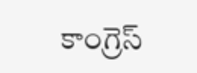కాంగ్రెస్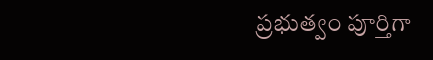ప్రభుత్వం పూర్తిగా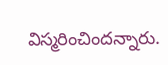విస్మరించిందన్నారు.